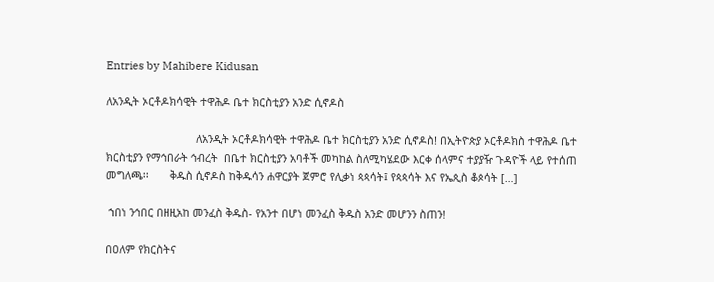Entries by Mahibere Kidusan

ለአንዲት ኦርቶዶክሳዊት ተዋሕዶ ቤተ ክርስቲያን አንድ ሲኖዶስ

                              ለአንዲት ኦርቶዶክሳዊት ተዋሕዶ ቤተ ክርስቲያን አንድ ሲኖዶስ! በኢትዮጵያ ኦርቶዶክስ ተዋሕዶ ቤተ ክርስቲያን የማኅበራት ኅብረት  በቤተ ክርስቲያን አባቶች መካከል ስለሚካሄደው እርቀ ሰላምና ተያያዥ ጉዳዮች ላይ የተሰጠ መግለጫ፡፡       ቅዱስ ሲኖዶስ ከቅዱሳን ሐዋርያት ጀምሮ የሊቃነ ጳጳሳት፤ የጳጳሳት እና የኤጲስ ቆጶሳት […]

 ኀበነ ንኅበር በዘዚአከ መንፈስ ቅዱስ- የአንተ በሆነ መንፈስ ቅዱስ አንድ መሆንን ስጠን!

በዐለም የክርስትና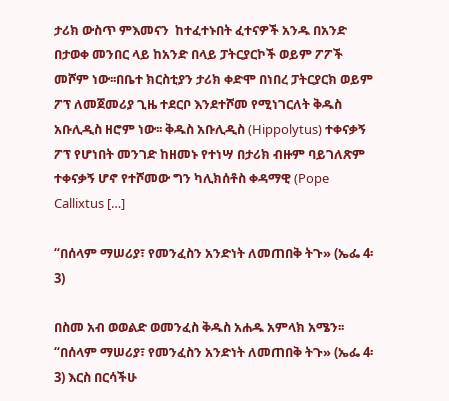ታሪክ ውስጥ ምእመናን  ከተፈተኑበት ፈተናዎች አንዱ በአንድ በታወቀ መንበር ላይ ከአንድ በላይ ፓትርያርኮች ወይም ፖፖች መሾም ነው፡፡በቤተ ክርስቲያን ታሪክ ቀድሞ በነበረ ፓትርያርክ ወይም ፖፕ ለመጀመሪያ ጊዜ ተደርቦ እንደተሾመ የሚነገርለት ቅዱስ አቡሊዲስ ዘሮም ነው፡፡ ቅዱስ አቡሊዲስ (Hippolytus) ተቀናቃኝ ፖፕ የሆነበት መንገድ ከዘመኑ የተነሣ በታሪክ ብዙም ባይገለጽም ተቀናቃኝ ሆኖ የተሾመው ግን ካሊክሰቶስ ቀዳማዊ (Pope Callixtus […]

“በሰላም ማሠሪያ፣ የመንፈስን አንድነት ለመጠበቅ ትጉ» (ኤፌ 4፡3)

በስመ አብ ወወልድ ወመንፈስ ቅዱስ አሐዱ አምላክ አሜን፡፡ “በሰላም ማሠሪያ፣ የመንፈስን አንድነት ለመጠበቅ ትጉ» (ኤፌ 4፡3) እርስ በርሳችሁ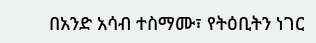በአንድ አሳብ ተስማሙ፣ የትዕቢትን ነገር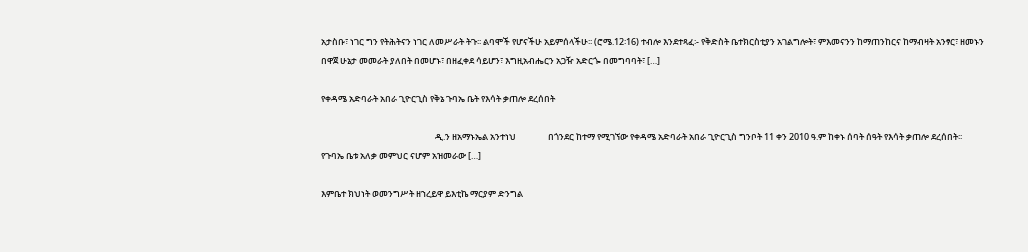አታስቡ፣ ነገር ግን የትሕትናን ነገር ለመሥራት ትጉ፡፡ ልባሞች የሆናችሁ አይምሰላችሁ፡፡ (ሮሜ.12፡16) ተብሎ እንደተጻፈ፡- የቅድስት ቤተክርስቲያን አገልግሎት፣ ምእመናንን ከማጠንከርና ከማብዛት አንፃር፣ ዘመኑን በዋጀ ሁኔታ መመራት ያለበት በመሆኑ፣ በዘፈቀደ ሳይሆን፣ እግዚአብሔርን አጋዥ አድርጐ በመግባባት፣ […]

የቀዳሜ አድባራት አበራ ጊዮርጊስ የቅኔ ጉባኤ ቤት የእሳት ቃጠሎ ደረሰበት

                                                         ዲ.ን ዘአማኑኤል አንተነህ                በጎንደር ከተማ የሚገኘው የቀዳሜ አድባራት አበራ ጊዮርጊስ ግንቦት 11 ቀን 2010 ዓ.ም ከቀኑ ሰባት ሰዓት የእሳት ቃጠሎ ደረሰበት፡፡ የጉባኤ ቤቱ አለቃ መምህር ናሆም አዝመራው […]

እምቤተ ክህነት ወመንግሥት ዘኀረይዋ ይእቲኬ ማርያም ድንግል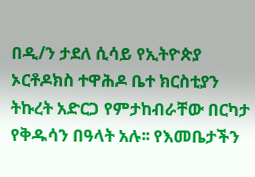በዲ/ን ታደለ ሲሳይ የኢትዮጵያ ኦርቶዶክስ ተዋሕዶ ቤተ ክርስቲያን ትኩረት አድርጋ የምታከብራቸው በርካታ የቅዱሳን በዓላት አሉ፡፡ የእመቤታችን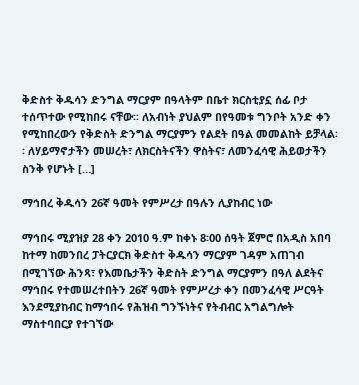ቅድስተ ቅዱሳን ድንግል ማርያም በዓላትም በቤተ ክርስቲያኗ ሰፊ ቦታ ተሰጥተው የሚከበሩ ናቸው፡፡ ለአብነት ያህልም በየዓመቱ ግንቦት አንድ ቀን የሚከበረውን የቅድስት ድንግል ማርያምን የልደት በዓል መመልከት ይቻላል፡፡ ለሃይማኖታችን መሠረት፣ ለክርስትናችን ዋስትና፣ ለመንፈሳዊ ሕይወታችን ስንቅ የሆኑት […]

ማኅበረ ቅዱሳን 26ኛ ዓመት የምሥረታ በዓሉን ሊያከብር ነው

ማኅበሩ ሚያዝያ 28 ቀን 2010 ዓ.ም ከቀኑ 8፡00 ሰዓት ጀምሮ በአዲስ አበባ ከተማ ከመንበረ ፓትርያርክ ቅድስተ ቅዱሳን ማርያም ገዳም አጠገብ በሚገኘው ሕንጻ፣ የእመቤታችን ቅድስት ድንግል ማርያምን በዓለ ልደትና ማኅበሩ የተመሠረተበትን 26ኛ ዓመት የምሥረታ ቀን በመንፈሳዊ ሥርዓት እንደሚያከብር ከማኅበሩ የሕዝብ ግንኙነትና የትብብር አግልግሎት ማስተባበርያ የተገኘው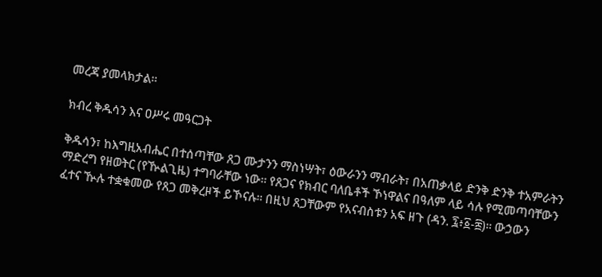መረጃ ያመላክታል፡፡

ክብረ ቅዱሳን እና ዐሥሩ መዓርጋት

ቅዱሳን፣ ከእግዚአብሔር በተሰጣቸው ጸጋ ሙታንን ማስነሣት፣ ዕውራንን ማብራት፣ በአጠቃላይ ድንቅ ድንቅ ተአምራትን ማድረግ የዘወትር (የዂልጊዜ) ተግባራቸው ነው፡፡ የጸጋና የክብር ባለቤቶች ኾነዋልና በዓለም ላይ ሳሉ የሚመጣባቸውን ፈተና ዂሉ ተቋቁመው የጸጋ መቅረዞች ይኾናሉ፡፡ በዚህ ጸጋቸውም የአናብስቱን አፍ ዘጉ (ዳን. ፯፥፩-፰)፡፡ ውኃውን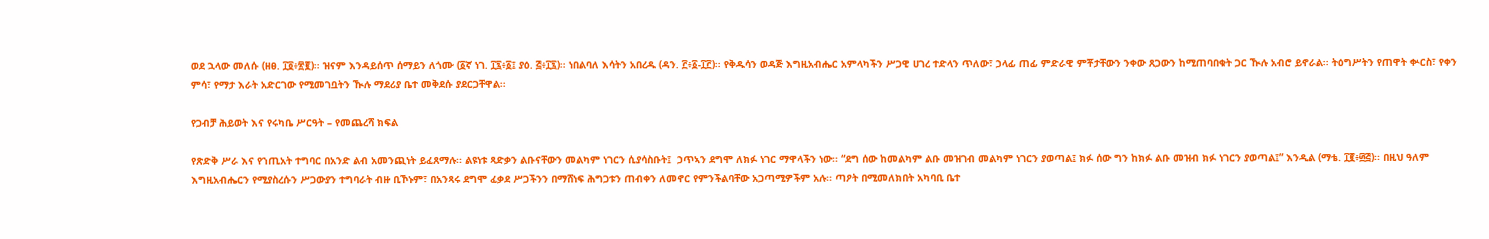ወደ ኋላው መለሱ (ዘፀ. ፲፬፥፳፪)፡፡ ዝናም እንዳይሰጥ ሰማይን ለጎሙ (፩ኛ ነገ. ፲፯፥፩፤ ያዕ. ፭፥፲፯)፡፡ ነበልባለ እሳትን አበረዱ (ዳን. ፫፥፩-፲፫)፡፡ የቅዱሳን ወዳጅ እግዚአብሔር አምላካችን ሥጋዊ ሀገረ ተድላን ጥለው፣ ኃላፊ ጠፊ ምድራዊ ምቾታቸውን ንቀው ጸጋውን ከሚጠባበቁት ጋር ዂሉ አብሮ ይኖራል፡፡ ትዕግሥትን የጠዋት ቍርስ፣ የቀን ምሳ፣ የማታ እራት አድርገው የሚመገቧትን ዂሉ ማደሪያ ቤተ መቅደሱ ያደርጋቸዋል፡፡

የጋብቻ ሕይወት እና የሩካቤ ሥርዓት – የመጨረሻ ክፍል

የጽድቅ ሥራ እና የኀጢአት ተግባር በአንድ ልብ አመንጪነት ይፈጸማሉ፡፡ ልዩነቱ ጻድቃን ልቡናቸውን መልካም ነገርን ሲያሳስቡት፤  ኃጥኣን ደግሞ ለክፉ ነገር ማዋላችን ነው፡፡ “ደግ ሰው ከመልካም ልቡ መዝገብ መልካም ነገርን ያወጣል፤ ክፉ ሰው ግን ከክፉ ልቡ መዝብ ክፉ ነገርን ያወጣል፤” እንዲል (ማቴ. ፲፪፥፴፭)፡፡ በዚህ ዓለም እግዚአብሔርን የሚያስረሱን ሥጋውያን ተግባራት ብዙ ቢኾኑም፣ በአንጻሩ ደግሞ ፈቃደ ሥጋችንን በማሸነፍ ሕግጋቱን ጠብቀን ለመኖር የምንችልባቸው አጋጣሚዎችም አሉ፡፡ ጣዖት በሚመለክበት አካባቢ ቤተ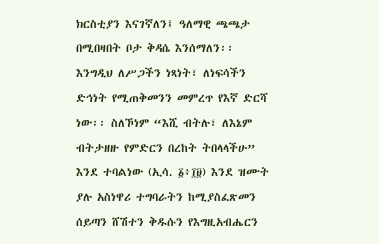ክርስቲያን እናገኛለን፤ ዓለማዊ ጫጫታ በሚበዛበት ቦታ ቅዳሴ እንሰማለን፡፡ እንግዲህ ለሥጋችን ነጻነት፣ ለነፍሳችን ድኅነት የሚጠቅመንን መምረጥ የእኛ ድርሻ ነው፡፡ ስለኾነም “እሺ ብትሉ፣ ለእኔም ብትታዘዙ የምድርን በረከት ትበላላችሁ” እንደ ተባልነው (ኢሳ. ፩፥፲፱) እንደ ዝሙት ያሉ አስነዋሪ ተግባራትን ከሚያስፈጽመን ሰይጣን ሸሽተን ቅዱሱን የእግዚአብሔርን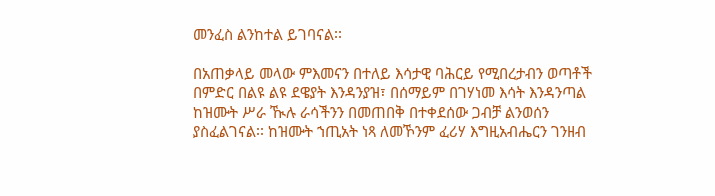መንፈስ ልንከተል ይገባናል፡፡

በአጠቃላይ መላው ምእመናን በተለይ እሳታዊ ባሕርይ የሚበረታብን ወጣቶች በምድር በልዩ ልዩ ደዌያት እንዳንያዝ፣ በሰማይም በገሃነመ እሳት እንዳንጣል ከዝሙት ሥራ ዂሉ ራሳችንን በመጠበቅ በተቀደሰው ጋብቻ ልንወሰን ያስፈልገናል፡፡ ከዝሙት ኀጢአት ነጻ ለመኾንም ፈሪሃ እግዚአብሔርን ገንዘብ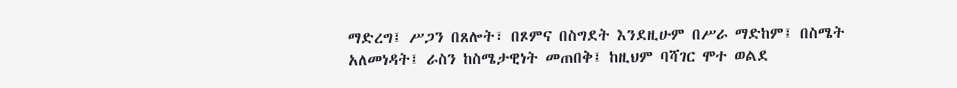ማድረግ፤ ሥጋን በጸሎት፣ በጾምና በስግደት እንደዚሁም በሥራ ማድከም፤ በስሜት አለመነዳት፤ ራስን ከስሜታዊነት መጠበቅ፤ ከዚህም ባሻገር ሞተ ወልደ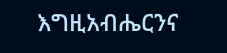እግዚአብሔርንና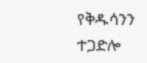የቅዱሳንን ተጋድሎ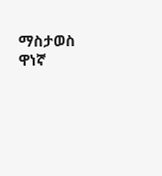ማስታወስ ዋነኛ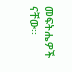መፍትሔዎች ናቸው፡፡